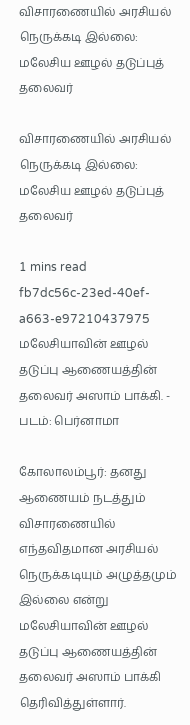விசாரணையில் அரசியல் நெருக்கடி இல்லை: மலேசிய ஊழல் தடுப்புத் தலைவர்

விசாரணையில் அரசியல் நெருக்கடி இல்லை: மலேசிய ஊழல் தடுப்புத் தலைவர்

1 mins read
fb7dc56c-23ed-40ef-a663-e97210437975
மலேசியாவின் ஊழல் தடுப்பு ஆணையத்தின் தலைவர் அஸாம் பாக்கி. - படம்: பெர்னாமா

கோலாலம்பூர்: தனது ஆணையம் நடத்தும் விசாரணையில் எந்தவிதமான அரசியல் நெருக்கடியும் அழுத்தமும் இல்லை என்று மலேசியாவின் ஊழல் தடுப்பு ஆணையத்தின் தலைவர் அஸாம் பாக்கி தெரிவித்துள்ளார்.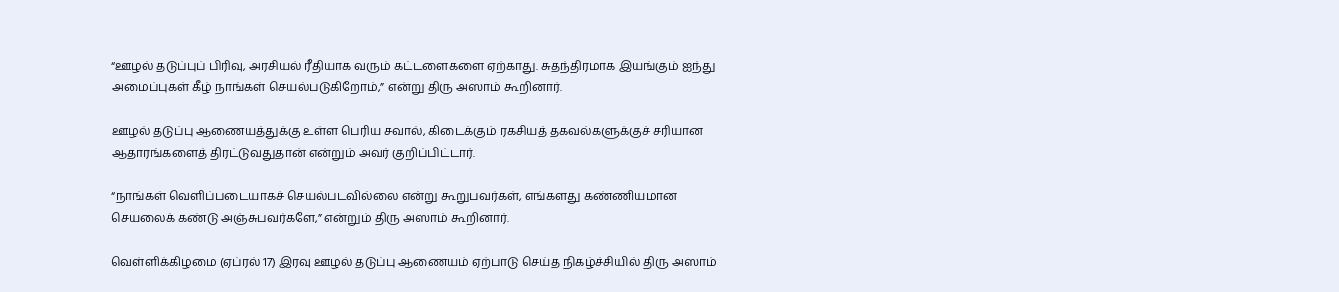“ஊழல் தடுப்புப் பிரிவு, அரசியல் ரீதியாக வரும் கட்டளைகளை ஏற்காது. சுதந்திரமாக இயங்கும் ஐந்து அமைப்புகள் கீழ் நாங்கள் செயல்படுகிறோம்,” என்று திரு அஸாம் கூறினார்.

ஊழல் தடுப்பு ஆணையத்துக்கு உள்ள பெரிய சவால், கிடைக்கும் ரகசியத் தகவல்களுக்குச் சரியான ஆதாரங்களைத் திரட்டுவதுதான் என்றும் அவர் குறிப்பிட்டார்.

“நாங்கள் வெளிப்படையாகச் செயல்படவில்லை என்று கூறுபவர்கள், எங்களது கண்ணியமான செயலைக் கண்டு அஞ்சுபவர்களே,” என்றும் திரு அஸாம் கூறினார்.

வெள்ளிக்கிழமை (ஏப்ரல் 17) இரவு ஊழல் தடுப்பு ஆணையம் ஏற்பாடு செய்த நிகழ்ச்சியில் திரு அஸாம்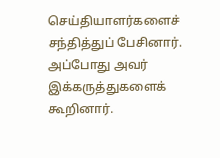செய்தியாளர்களைச் சந்தித்துப் பேசினார். அப்போது அவர் இக்கருத்துகளைக் கூறினார்.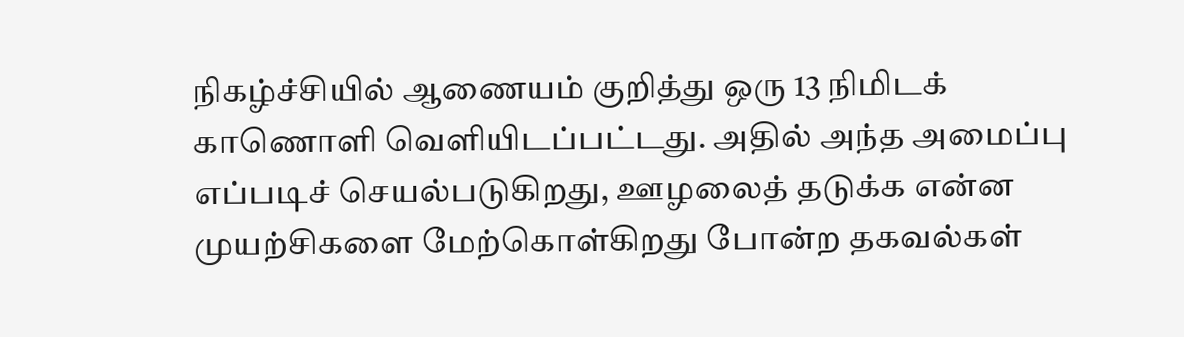நிகழ்ச்சியில் ஆணையம் குறித்து ஒரு 13 நிமிடக் காணொளி வெளியிடப்பட்டது. அதில் அந்த அமைப்பு எப்படிச் செயல்படுகிறது, ஊழலைத் தடுக்க என்ன முயற்சிகளை மேற்கொள்கிறது போன்ற தகவல்கள்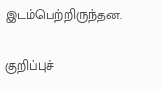இடம்பெற்றிருந்தன.

குறிப்புச்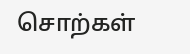சொற்கள்